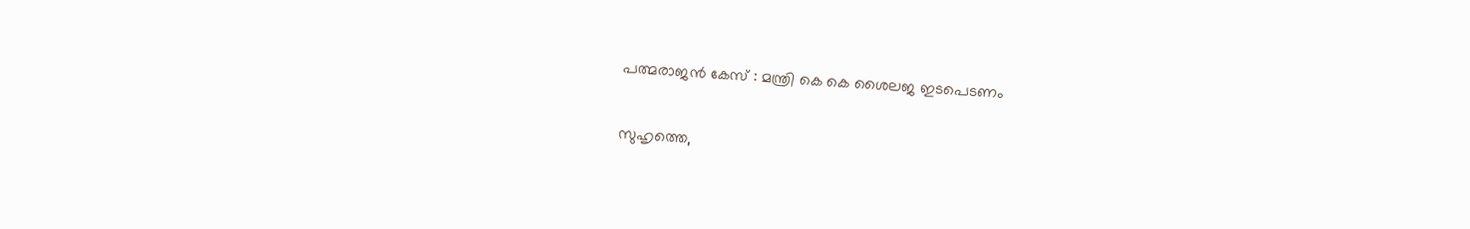പത്മരാജന്‍ കേസ് : മന്ത്രി കെ കെ ശൈലജ ഇടപെടണം

സുഹൃത്തെ,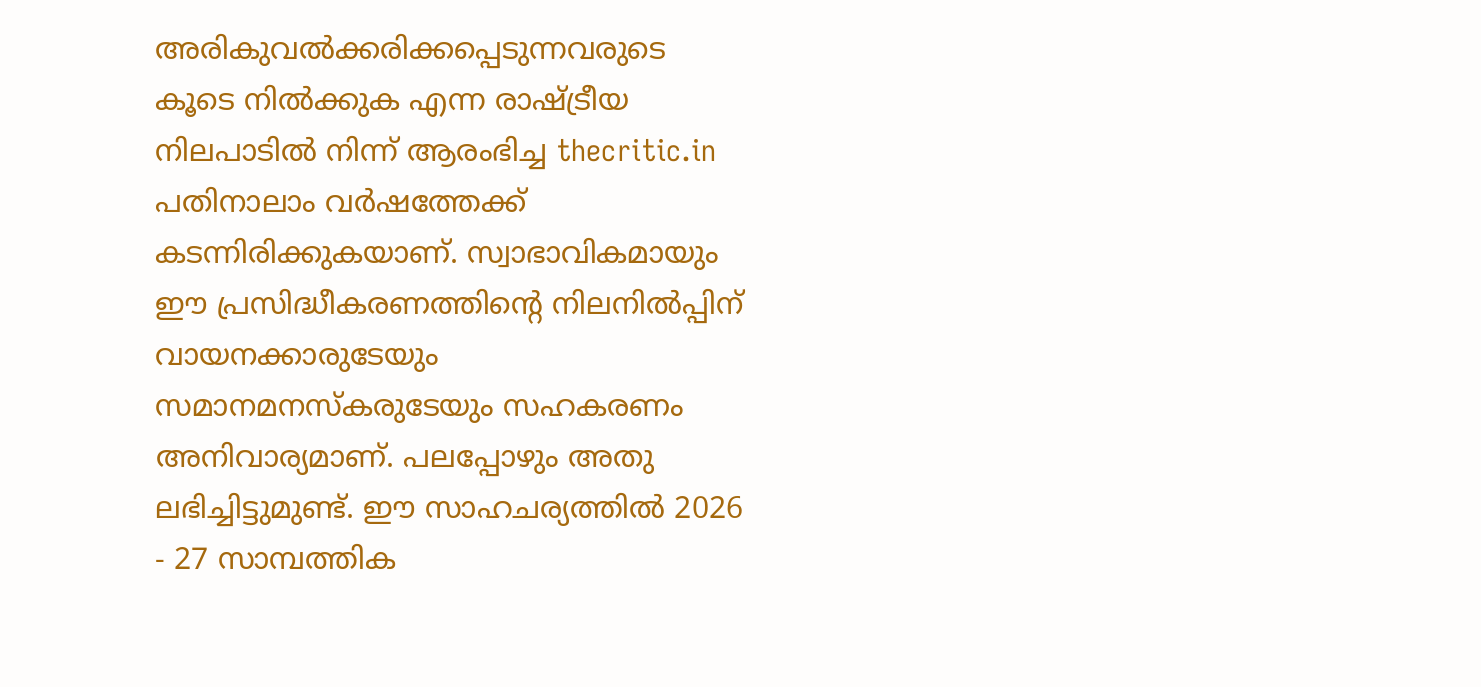അരികുവല്‍ക്കരിക്കപ്പെടുന്നവരുടെ കൂടെ നില്‍ക്കുക എന്ന രാഷ്ട്രീയ നിലപാടില്‍ നിന്ന് ആരംഭിച്ച thecritic.in പതിനാലാം വര്‍ഷത്തേക്ക് കടന്നിരിക്കുകയാണ്. സ്വാഭാവികമായും ഈ പ്രസിദ്ധീകരണത്തിന്റെ നിലനില്‍പ്പിന് വായനക്കാരുടേയും സമാനമനസ്‌കരുടേയും സഹകരണം അനിവാര്യമാണ്. പലപ്പോഴും അതു ലഭിച്ചിട്ടുമുണ്ട്. ഈ സാഹചര്യത്തില്‍ 2026 - 27 സാമ്പത്തിക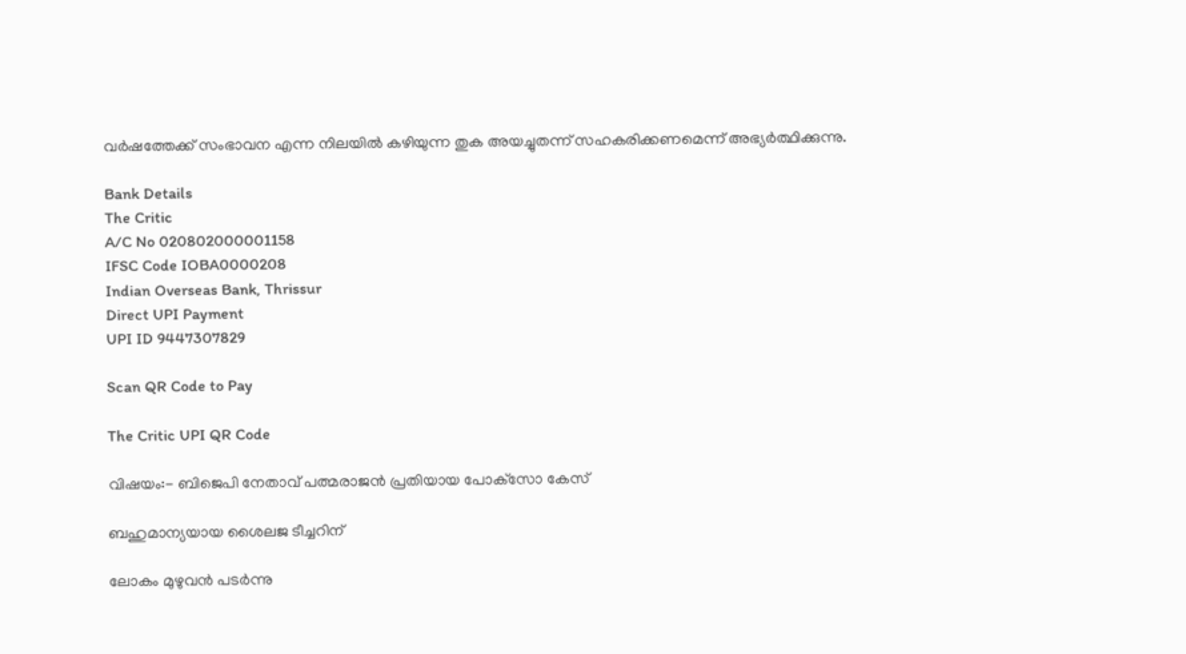വര്‍ഷത്തേക്ക് സംഭാവന എന്ന നിലയില്‍ കഴിയുന്ന തുക അയച്ചുതന്ന് സഹകരിക്കണമെന്ന് അഭ്യര്‍ത്ഥിക്കുന്നു.

Bank Details
The Critic
A/C No 020802000001158
IFSC Code IOBA0000208
Indian Overseas Bank, Thrissur
Direct UPI Payment
UPI ID 9447307829

Scan QR Code to Pay

The Critic UPI QR Code

വിഷയം:- ബിജെപി നേതാവ് പത്മരാജന്‍ പ്രതിയായ പോക്‌സോ കേസ്

ബഹുമാന്യയായ ശൈലജ ടീച്ചറിന്

ലോകം മുഴുവന്‍ പടര്‍ന്നു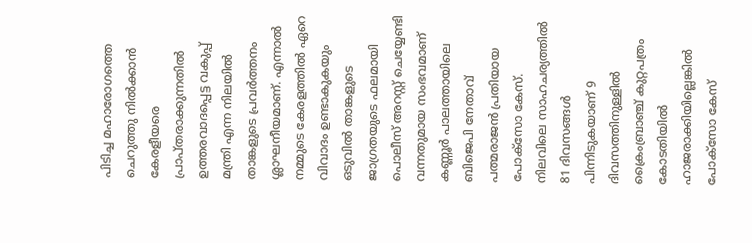പിടിച്ച മഹാരോഗത്തെ ചെറുത്തു നില്‍ക്കാന്‍ കേരളീയരെ പ്രാപ്തരാക്കുന്നതില്‍ ഉത്തരവാദപ്പെട്ട വകുപ്പ് മന്ത്രി എന്ന നിലയില്‍ താങ്കളുടെ പ്രവര്‍ത്തനം ശ്ലാഘനീയമാണ്. എന്നാല്‍ നമ്മുടെ കേരളത്തില്‍ ഏറെ വിവാദം ഉണ്ടാകുകയും ഒടുവില്‍ താങ്കളുടെ ജാഗ്രതയുടെ ഫലമായി പൊലീസ് അറസ്റ്റ് ചെയ്യേണ്ടി വന്നതുമായ സംഭവമാണ് കണ്ണൂര്‍ പാലത്തായിലെ ബിജെപി നേതാവ് പത്മരാജന്‍ പ്രതിയായ പോക്‌സോ കേസ്.
നിലവിലെ സാഹചര്യത്തില്‍ 81 ദിവസങ്ങള്‍ പിന്നിടുകയാണ് 9 ദിവസത്തിനുള്ളില്‍ ക്രൈംബ്രാഞ്ച് കുറ്റപത്രം കോടതിയില്‍ ഹാജരാക്കിയില്ലെങ്കില്‍ പോക്‌സോ കേസ്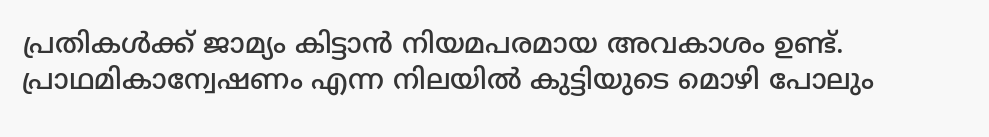പ്രതികള്‍ക്ക് ജാമ്യം കിട്ടാന്‍ നിയമപരമായ അവകാശം ഉണ്ട്. പ്രാഥമികാന്വേഷണം എന്ന നിലയില്‍ കുട്ടിയുടെ മൊഴി പോലും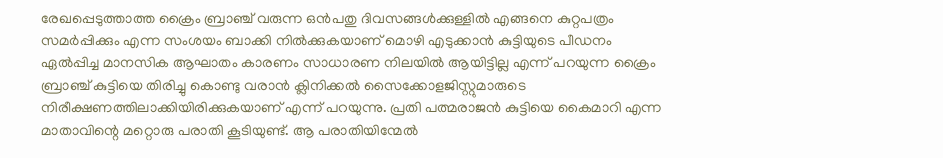രേഖപ്പെടുത്താത്ത ക്രൈം ബ്രാഞ്ച് വരുന്ന ഒന്‍പതു ദിവസങ്ങള്‍ക്കുള്ളില്‍ എങ്ങനെ കുറ്റപത്രം സമര്‍പ്പിക്കും എന്ന സംശയം ബാക്കി നില്‍ക്കുകയാണ് മൊഴി എടുക്കാന്‍ കുട്ടിയുടെ പീഡനം ഏല്‍പ്പിച്ച മാനസിക ആഘാതം കാരണം സാധാരണ നിലയില്‍ ആയിട്ടില്ല എന്ന് പറയുന്ന ക്രൈം ബ്രാഞ്ച് കുട്ടിയെ തിരിച്ചു കൊണ്ടു വരാന്‍ ക്ലിനിക്കല്‍ സൈക്കോളജിസ്റ്റുമാരുടെ നിരീക്ഷണത്തിലാക്കിയിരിക്കുകയാണ് എന്ന് പറയുന്നു. പ്രതി പത്മരാജന്‍ കുട്ടിയെ കൈമാറി എന്ന മാതാവിന്റെ മറ്റൊരു പരാതി കൂടിയുണ്ട്. ആ പരാതിയിന്മേല്‍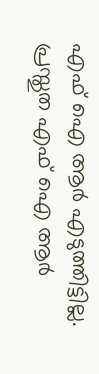എഫ് ഐ ആര്‍ എടുത്തിട്ടില്ല. പ്രസ്തുത എഫ് ഐ ആര്‍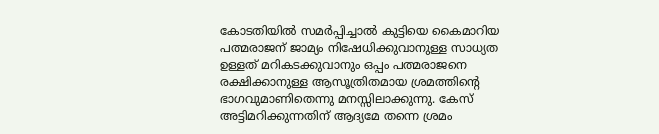കോടതിയില്‍ സമര്‍പ്പിച്ചാല്‍ കുട്ടിയെ കൈമാറിയ പത്മരാജന് ജാമ്യം നിഷേധിക്കുവാനുള്ള സാധ്യത ഉള്ളത് മറികടക്കുവാനും ഒപ്പം പത്മരാജനെ രക്ഷിക്കാനുള്ള ആസൂത്രിതമായ ശ്രമത്തിന്റെ ഭാഗവുമാണിതെന്നു മനസ്സിലാക്കുന്നു. കേസ് അട്ടിമറിക്കുന്നതിന് ആദ്യമേ തന്നെ ശ്രമം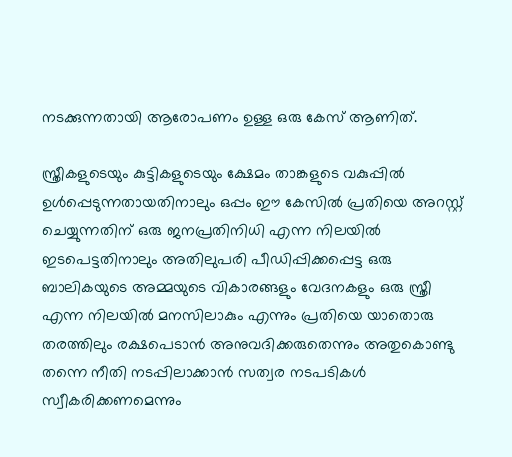നടക്കുന്നതായി ആരോപണം ഉള്ള ഒരു കേസ് ആണിത്.

സ്ത്രീകളുടെയും കുട്ടികളുടെയും ക്ഷേമം താങ്കളുടെ വകുപ്പില്‍ ഉള്‍പ്പെടുന്നതായതിനാലും ഒപ്പം ഈ കേസില്‍ പ്രതിയെ അറസ്റ്റ് ചെയ്യുന്നതിന് ഒരു ജനപ്രതിനിധി എന്ന നിലയില്‍ ഇടപെട്ടതിനാലും അതിലുപരി പീഡിപ്പിക്കപ്പെട്ട ഒരു ബാലികയുടെ അമ്മയുടെ വികാരങ്ങളും വേദനകളും ഒരു സ്ത്രീ എന്ന നിലയില്‍ മനസിലാകും എന്നും പ്രതിയെ യാതൊരു തരത്തിലും രക്ഷപെടാന്‍ അനുവദിക്കരുതെന്നും അതുകൊണ്ടു തന്നെ നീതി നടപ്പിലാക്കാന്‍ സത്വര നടപടികള്‍ സ്വീകരിക്കണമെന്നും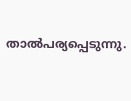താല്‍പര്യപ്പെടുന്നു.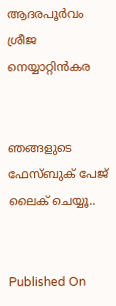ആദരപൂര്‍വം ശ്രീജ നെയ്യാറ്റിന്‍കര


ഞങ്ങളുടെ ഫേസ്ബുക് പേജ് ലൈക് ചെയ്യൂ..


Published On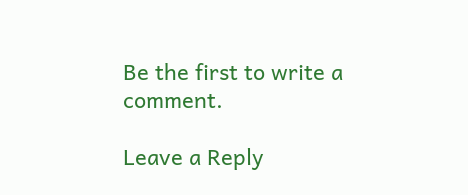Be the first to write a comment.

Leave a Reply